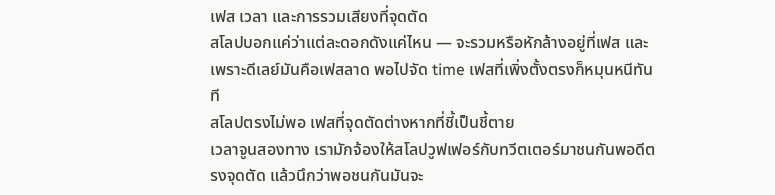เฟส เวลา และการรวมเสียงที่จุดตัด
สโลปบอกแค่ว่าแต่ละดอกดังแค่ไหน — จะรวมหรือหักล้างอยู่ที่เฟส และเพราะดีเลย์มันคือเฟสลาด พอไปจัด time เฟสที่เพิ่งตั้งตรงก็หมุนหนีทันที
สโลปตรงไม่พอ เฟสที่จุดตัดต่างหากที่ชี้เป็นชี้ตาย
เวลาจูนสองทาง เรามักจ้องให้สโลปวูฟเฟอร์กับทวีตเตอร์มาชนกันพอดีตรงจุดตัด แล้วนึกว่าพอชนกันมันจะ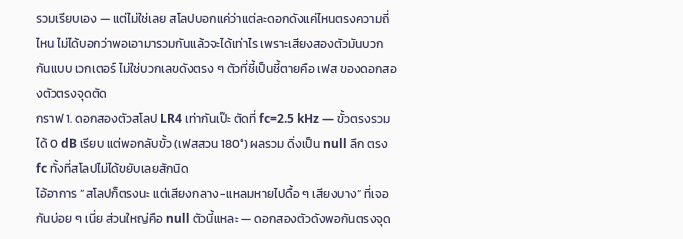รวมเรียบเอง — แต่ไม่ใช่เลย สโลปบอกแค่ว่าแต่ละดอกดังแค่ไหนตรงความถี่ไหน ไม่ได้บอกว่าพอเอามารวมกันแล้วจะได้เท่าไร เพราะเสียงสองตัวมันบวกกันแบบ เวกเตอร์ ไม่ใช่บวกเลขดังตรง ๆ ตัวที่ชี้เป็นชี้ตายคือ เฟส ของดอกสองตัวตรงจุดตัด
กราฟ 1. ดอกสองตัวสโลป LR4 เท่ากันเป๊ะ ตัดที่ fc=2.5 kHz — ขั้วตรงรวมได้ 0 dB เรียบ แต่พอกลับขั้ว (เฟสสวน 180°) ผลรวม ดิ่งเป็น null ลึก ตรง fc ทั้งที่สโลปไม่ได้ขยับเลยสักนิด
ไอ้อาการ “สโลปก็ตรงนะ แต่เสียงกลาง-แหลมหายไปดื้อ ๆ เสียงบาง” ที่เจอกันบ่อย ๆ เนี่ย ส่วนใหญ่คือ null ตัวนี้แหละ — ดอกสองตัวดังพอกันตรงจุด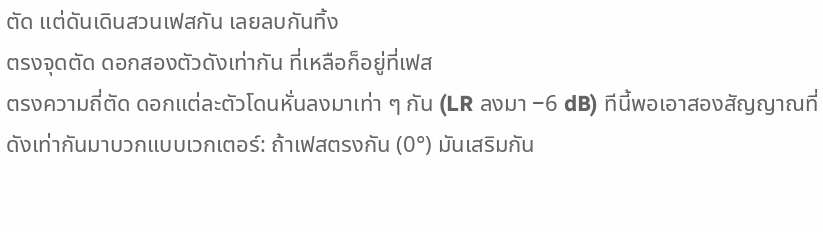ตัด แต่ดันเดินสวนเฟสกัน เลยลบกันทิ้ง
ตรงจุดตัด ดอกสองตัวดังเท่ากัน ที่เหลือก็อยู่ที่เฟส
ตรงความถี่ตัด ดอกแต่ละตัวโดนหั่นลงมาเท่า ๆ กัน (LR ลงมา −6 dB) ทีนี้พอเอาสองสัญญาณที่ดังเท่ากันมาบวกแบบเวกเตอร์: ถ้าเฟสตรงกัน (0°) มันเสริมกัน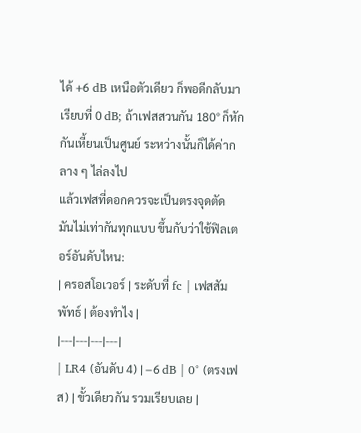ได้ +6 dB เหนือตัวเดียว ก็พอดีกลับมาเรียบที่ 0 dB; ถ้าเฟสสวนกัน 180° ก็หักกันเหี้ยนเป็นศูนย์ ระหว่างนั้นก็ได้ค่ากลาง ๆ ไล่ลงไป
แล้วเฟสที่ดอกควรจะเป็นตรงจุดตัด มันไม่เท่ากันทุกแบบ ขึ้นกับว่าใช้ฟิลเตอร์อันดับไหน:
| ครอสโอเวอร์ | ระดับที่ fc | เฟสสัมพัทธ์ | ต้องทำไง |
|---|---|---|---|
| LR4 (อันดับ 4) | −6 dB | 0° (ตรงเฟส) | ขั้วเดียวกัน รวมเรียบเลย |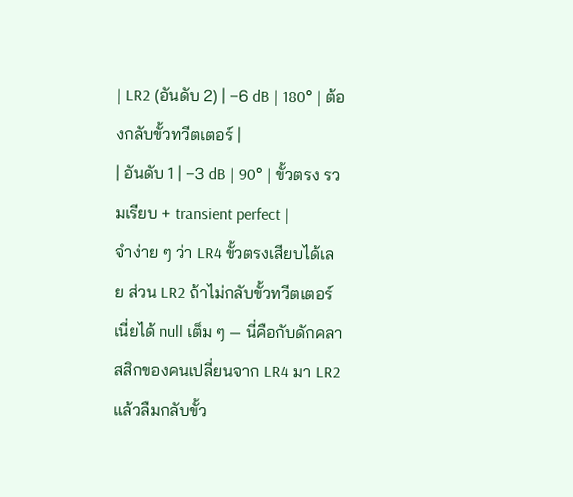| LR2 (อันดับ 2) | −6 dB | 180° | ต้องกลับขั้วทวีตเตอร์ |
| อันดับ 1 | −3 dB | 90° | ขั้วตรง รวมเรียบ + transient perfect |
จำง่าย ๆ ว่า LR4 ขั้วตรงเสียบได้เลย ส่วน LR2 ถ้าไม่กลับขั้วทวีตเตอร์เนี่ยได้ null เต็ม ๆ — นี่คือกับดักคลาสสิกของคนเปลี่ยนจาก LR4 มา LR2 แล้วลืมกลับขั้ว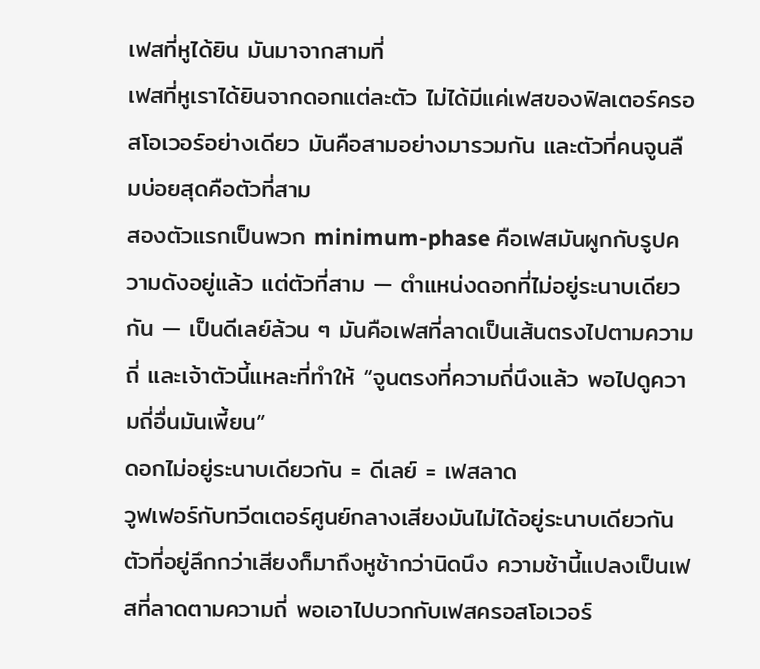เฟสที่หูได้ยิน มันมาจากสามที่
เฟสที่หูเราได้ยินจากดอกแต่ละตัว ไม่ได้มีแค่เฟสของฟิลเตอร์ครอสโอเวอร์อย่างเดียว มันคือสามอย่างมารวมกัน และตัวที่คนจูนลืมบ่อยสุดคือตัวที่สาม
สองตัวแรกเป็นพวก minimum-phase คือเฟสมันผูกกับรูปความดังอยู่แล้ว แต่ตัวที่สาม — ตำแหน่งดอกที่ไม่อยู่ระนาบเดียวกัน — เป็นดีเลย์ล้วน ๆ มันคือเฟสที่ลาดเป็นเส้นตรงไปตามความถี่ และเจ้าตัวนี้แหละที่ทำให้ “จูนตรงที่ความถี่นึงแล้ว พอไปดูความถี่อื่นมันเพี้ยน”
ดอกไม่อยู่ระนาบเดียวกัน = ดีเลย์ = เฟสลาด
วูฟเฟอร์กับทวีตเตอร์ศูนย์กลางเสียงมันไม่ได้อยู่ระนาบเดียวกัน ตัวที่อยู่ลึกกว่าเสียงก็มาถึงหูช้ากว่านิดนึง ความช้านี้แปลงเป็นเฟสที่ลาดตามความถี่ พอเอาไปบวกกับเฟสครอสโอเวอร์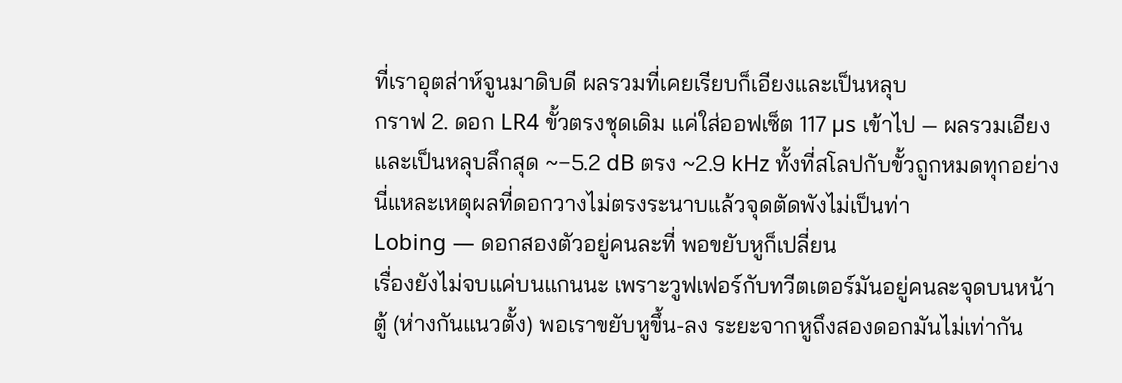ที่เราอุตส่าห์จูนมาดิบดี ผลรวมที่เคยเรียบก็เอียงและเป็นหลุบ
กราฟ 2. ดอก LR4 ขั้วตรงชุดเดิม แค่ใส่ออฟเซ็ต 117 µs เข้าไป — ผลรวมเอียงและเป็นหลุบลึกสุด ~−5.2 dB ตรง ~2.9 kHz ทั้งที่สโลปกับขั้วถูกหมดทุกอย่าง นี่แหละเหตุผลที่ดอกวางไม่ตรงระนาบแล้วจุดตัดพังไม่เป็นท่า
Lobing — ดอกสองตัวอยู่คนละที่ พอขยับหูก็เปลี่ยน
เรื่องยังไม่จบแค่บนแกนนะ เพราะวูฟเฟอร์กับทวีตเตอร์มันอยู่คนละจุดบนหน้าตู้ (ห่างกันแนวตั้ง) พอเราขยับหูขึ้น-ลง ระยะจากหูถึงสองดอกมันไม่เท่ากัน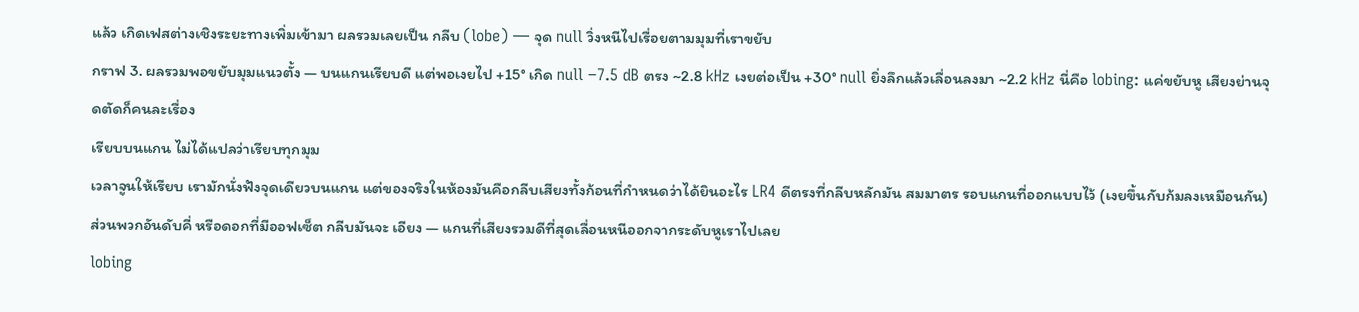แล้ว เกิดเฟสต่างเชิงระยะทางเพิ่มเข้ามา ผลรวมเลยเป็น กลีบ (lobe) — จุด null วิ่งหนีไปเรื่อยตามมุมที่เราขยับ
กราฟ 3. ผลรวมพอขยับมุมแนวตั้ง — บนแกนเรียบดี แต่พอเงยไป +15° เกิด null −7.5 dB ตรง ~2.8 kHz เงยต่อเป็น +30° null ยิ่งลึกแล้วเลื่อนลงมา ~2.2 kHz นี่คือ lobing: แค่ขยับหู เสียงย่านจุดตัดก็คนละเรื่อง
เรียบบนแกน ไม่ได้แปลว่าเรียบทุกมุม
เวลาจูนให้เรียบ เรามักนั่งฟังจุดเดียวบนแกน แต่ของจริงในห้องมันคือกลีบเสียงทั้งก้อนที่กำหนดว่าได้ยินอะไร LR4 ดีตรงที่กลีบหลักมัน สมมาตร รอบแกนที่ออกแบบไว้ (เงยขึ้นกับก้มลงเหมือนกัน) ส่วนพวกอันดับคี่ หรือดอกที่มีออฟเซ็ต กลีบมันจะ เอียง — แกนที่เสียงรวมดีที่สุดเลื่อนหนีออกจากระดับหูเราไปเลย
lobing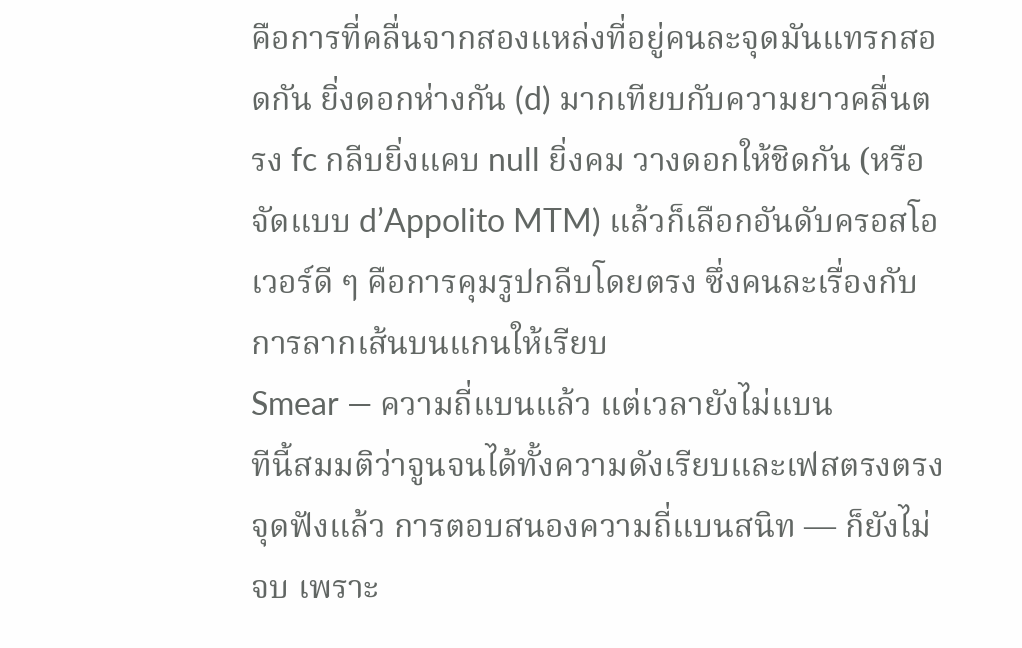คือการที่คลื่นจากสองแหล่งที่อยู่คนละจุดมันแทรกสอดกัน ยิ่งดอกห่างกัน (d) มากเทียบกับความยาวคลื่นตรง fc กลีบยิ่งแคบ null ยิ่งคม วางดอกให้ชิดกัน (หรือจัดแบบ d’Appolito MTM) แล้วก็เลือกอันดับครอสโอเวอร์ดี ๆ คือการคุมรูปกลีบโดยตรง ซึ่งคนละเรื่องกับการลากเส้นบนแกนให้เรียบ
Smear — ความถี่แบนแล้ว แต่เวลายังไม่แบน
ทีนี้สมมติว่าจูนจนได้ทั้งความดังเรียบและเฟสตรงตรงจุดฟังแล้ว การตอบสนองความถี่แบนสนิท — ก็ยังไม่จบ เพราะ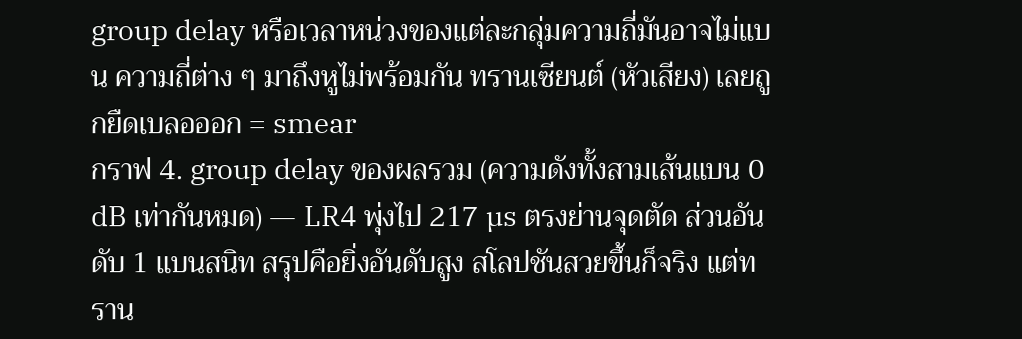group delay หรือเวลาหน่วงของแต่ละกลุ่มความถี่มันอาจไม่แบน ความถี่ต่าง ๆ มาถึงหูไม่พร้อมกัน ทรานเซียนต์ (หัวเสียง) เลยถูกยืดเบลอออก = smear
กราฟ 4. group delay ของผลรวม (ความดังทั้งสามเส้นแบน 0 dB เท่ากันหมด) — LR4 พุ่งไป 217 µs ตรงย่านจุดตัด ส่วนอันดับ 1 แบนสนิท สรุปคือยิ่งอันดับสูง สโลปชันสวยขึ้นก็จริง แต่ทราน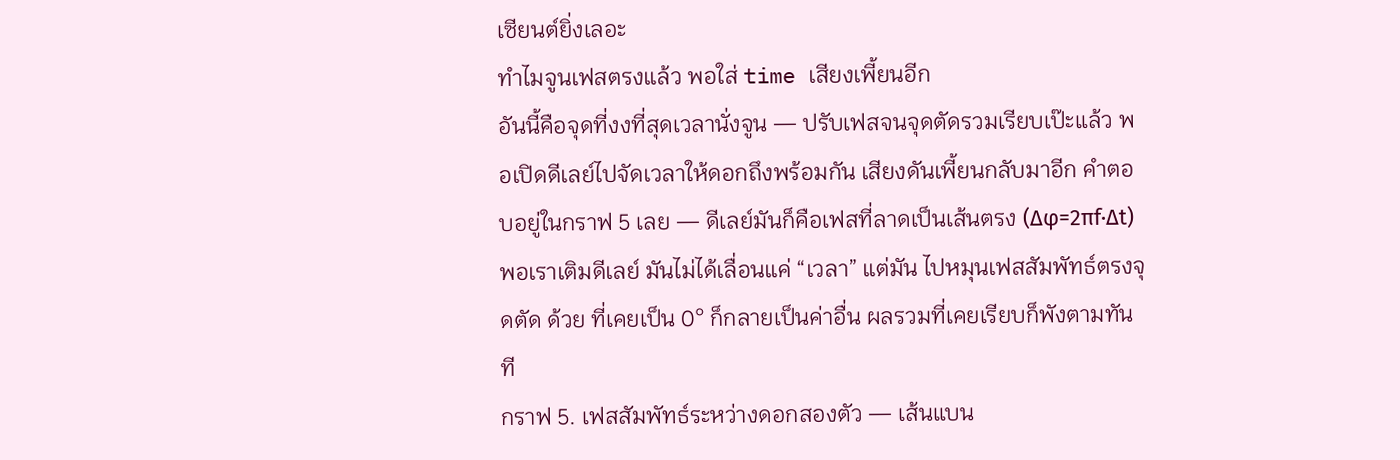เซียนต์ยิ่งเลอะ
ทำไมจูนเฟสตรงแล้ว พอใส่ time เสียงเพี้ยนอีก
อันนี้คือจุดที่งงที่สุดเวลานั่งจูน — ปรับเฟสจนจุดตัดรวมเรียบเป๊ะแล้ว พอเปิดดีเลย์ไปจัดเวลาให้ดอกถึงพร้อมกัน เสียงดันเพี้ยนกลับมาอีก คำตอบอยู่ในกราฟ 5 เลย — ดีเลย์มันก็คือเฟสที่ลาดเป็นเส้นตรง (Δφ=2πf·Δt) พอเราเติมดีเลย์ มันไม่ได้เลื่อนแค่ “เวลา” แต่มัน ไปหมุนเฟสสัมพัทธ์ตรงจุดตัด ด้วย ที่เคยเป็น 0° ก็กลายเป็นค่าอื่น ผลรวมที่เคยเรียบก็พังตามทันที
กราฟ 5. เฟสสัมพัทธ์ระหว่างดอกสองตัว — เส้นแบน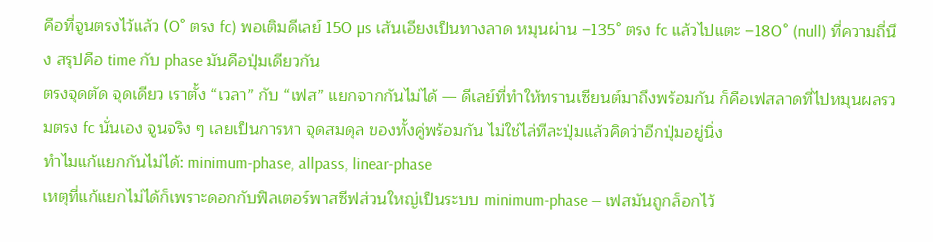คือที่จูนตรงไว้แล้ว (0° ตรง fc) พอเติมดีเลย์ 150 µs เส้นเอียงเป็นทางลาด หมุนผ่าน −135° ตรง fc แล้วไปแตะ −180° (null) ที่ความถี่นึง สรุปคือ time กับ phase มันคือปุ่มเดียวกัน
ตรงจุดตัด จุดเดียว เราตั้ง “เวลา” กับ “เฟส” แยกจากกันไม่ได้ — ดีเลย์ที่ทำให้ทรานเซียนต์มาถึงพร้อมกัน ก็คือเฟสลาดที่ไปหมุนผลรวมตรง fc นั่นเอง จูนจริง ๆ เลยเป็นการหา จุดสมดุล ของทั้งคู่พร้อมกัน ไม่ใช่ไล่ทีละปุ่มแล้วคิดว่าอีกปุ่มอยู่นิ่ง
ทำไมแก้แยกกันไม่ได้: minimum-phase, allpass, linear-phase
เหตุที่แก้แยกไม่ได้ก็เพราะดอกกับฟิลเตอร์พาสซีฟส่วนใหญ่เป็นระบบ minimum-phase — เฟสมันถูกล็อกไว้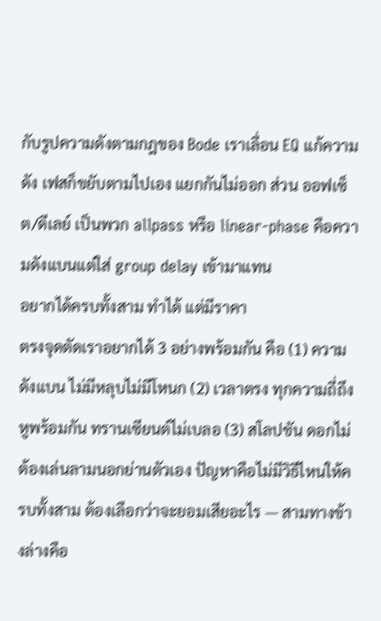กับรูปความดังตามกฎของ Bode เราเลื่อน EQ แก้ความดัง เฟสก็ขยับตามไปเอง แยกกันไม่ออก ส่วน ออฟเซ็ต/ดีเลย์ เป็นพวก allpass หรือ linear-phase คือความดังแบนแต่ใส่ group delay เข้ามาแทน
อยากได้ครบทั้งสาม ทำได้ แต่มีราคา
ตรงจุดตัดเราอยากได้ 3 อย่างพร้อมกัน คือ (1) ความดังแบน ไม่มีหลุบไม่มีโหนก (2) เวลาตรง ทุกความถี่ถึงหูพร้อมกัน ทรานเซียนต์ไม่เบลอ (3) สโลปชัน ดอกไม่ต้องเล่นลามนอกย่านตัวเอง ปัญหาคือไม่มีวิธีไหนให้ครบทั้งสาม ต้องเลือกว่าจะยอมเสียอะไร — สามทางข้างล่างคือ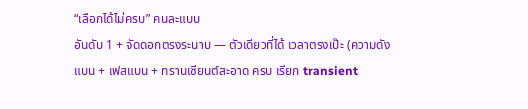“เลือกได้ไม่ครบ” คนละแบบ
อันดับ 1 + จัดดอกตรงระนาบ — ตัวเดียวที่ได้ เวลาตรงเป๊ะ (ความดังแบน + เฟสแบน + ทรานเซียนต์สะอาด ครบ เรียก transient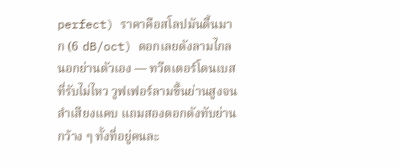perfect) ราคาคือสโลปมันตื้นมาก (6 dB/oct) ดอกเลยดังลามไกลนอกย่านตัวเอง — ทวีตเตอร์โดนเบสที่รับไม่ไหว วูฟเฟอร์ลามขึ้นย่านสูงจนลำเสียงแคบ แถมสองดอกดังทับย่านกว้าง ๆ ทั้งที่อยู่คนละ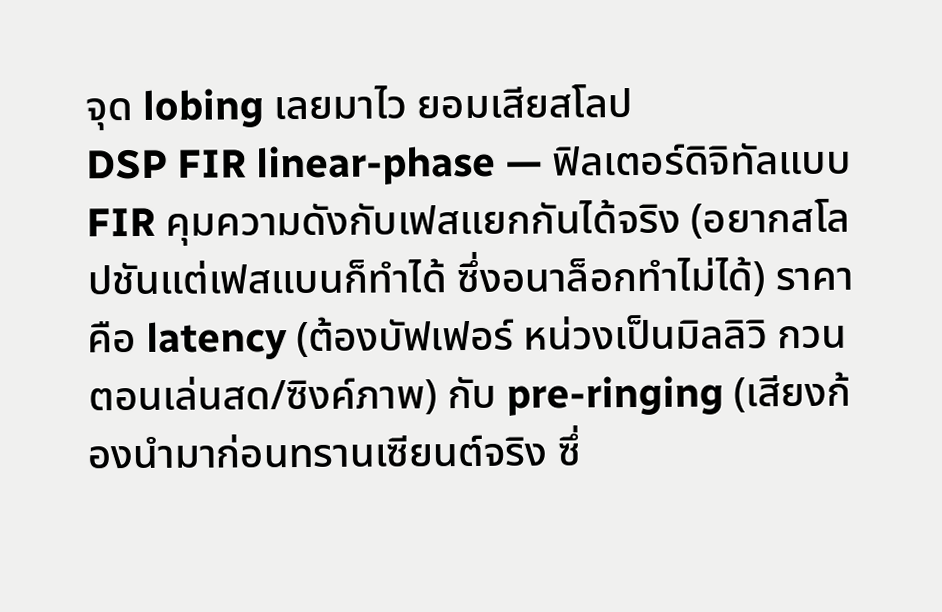จุด lobing เลยมาไว ยอมเสียสโลป
DSP FIR linear-phase — ฟิลเตอร์ดิจิทัลแบบ FIR คุมความดังกับเฟสแยกกันได้จริง (อยากสโลปชันแต่เฟสแบนก็ทำได้ ซึ่งอนาล็อกทำไม่ได้) ราคาคือ latency (ต้องบัฟเฟอร์ หน่วงเป็นมิลลิวิ กวนตอนเล่นสด/ซิงค์ภาพ) กับ pre-ringing (เสียงก้องนำมาก่อนทรานเซียนต์จริง ซึ่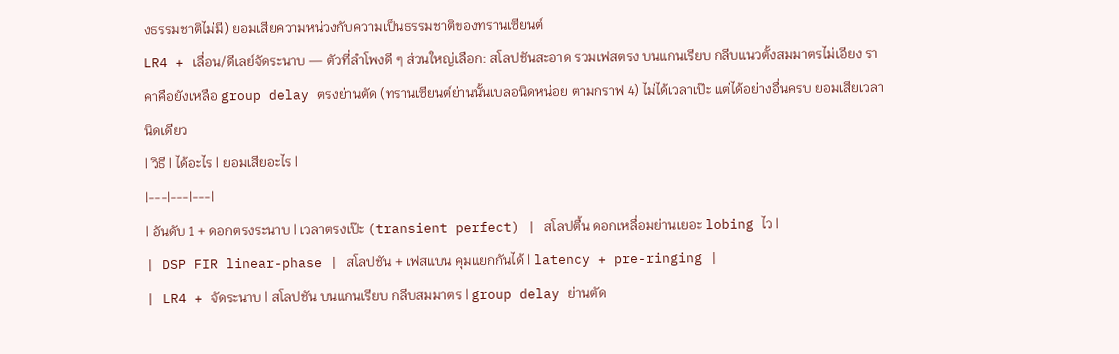งธรรมชาติไม่มี) ยอมเสียความหน่วงกับความเป็นธรรมชาติของทรานเซียนต์
LR4 + เลื่อน/ดีเลย์จัดระนาบ — ตัวที่ลำโพงดี ๆ ส่วนใหญ่เลือก: สโลปชันสะอาด รวมเฟสตรง บนแกนเรียบ กลีบแนวตั้งสมมาตรไม่เอียง ราคาคือยังเหลือ group delay ตรงย่านตัด (ทรานเซียนต์ย่านนั้นเบลอนิดหน่อย ตามกราฟ 4) ไม่ได้เวลาเป๊ะ แต่ได้อย่างอื่นครบ ยอมเสียเวลานิดเดียว
| วิธี | ได้อะไร | ยอมเสียอะไร |
|---|---|---|
| อันดับ 1 + ดอกตรงระนาบ | เวลาตรงเป๊ะ (transient perfect) | สโลปตื้น ดอกเหลื่อมย่านเยอะ lobing ไว |
| DSP FIR linear-phase | สโลปชัน + เฟสแบน คุมแยกกันได้ | latency + pre-ringing |
| LR4 + จัดระนาบ | สโลปชัน บนแกนเรียบ กลีบสมมาตร | group delay ย่านตัด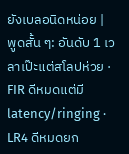ยังเบลอนิดหน่อย |
พูดสั้น ๆ: อันดับ 1 เวลาเป๊ะแต่สโลปห่วย · FIR ดีหมดแต่มี latency/ringing · LR4 ดีหมดยก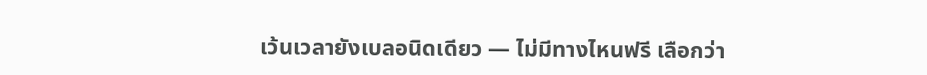เว้นเวลายังเบลอนิดเดียว — ไม่มีทางไหนฟรี เลือกว่า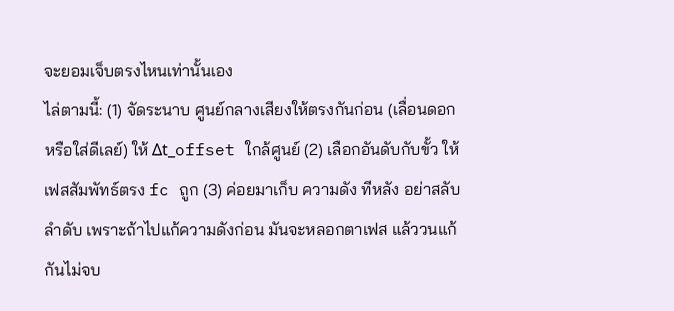จะยอมเจ็บตรงไหนเท่านั้นเอง
ไล่ตามนี้: (1) จัดระนาบ ศูนย์กลางเสียงให้ตรงกันก่อน (เลื่อนดอก หรือใส่ดีเลย์) ให้ Δt_offset ใกล้ศูนย์ (2) เลือกอันดับกับขั้ว ให้เฟสสัมพัทธ์ตรง fc ถูก (3) ค่อยมาเก็บ ความดัง ทีหลัง อย่าสลับลำดับ เพราะถ้าไปแก้ความดังก่อน มันจะหลอกตาเฟส แล้ววนแก้กันไม่จบ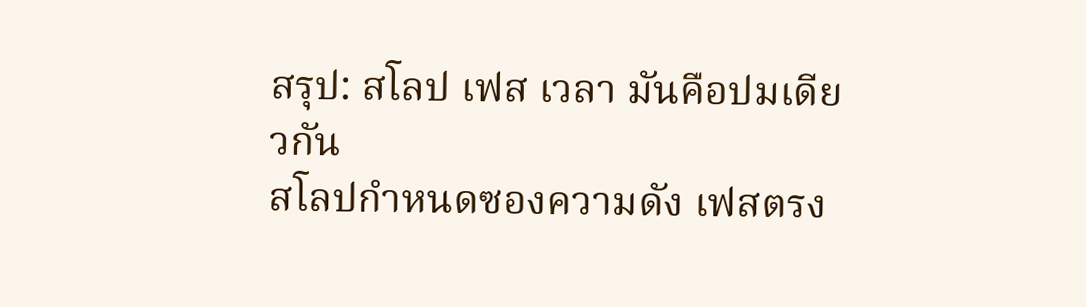สรุป: สโลป เฟส เวลา มันคือปมเดียวกัน
สโลปกำหนดซองความดัง เฟสตรง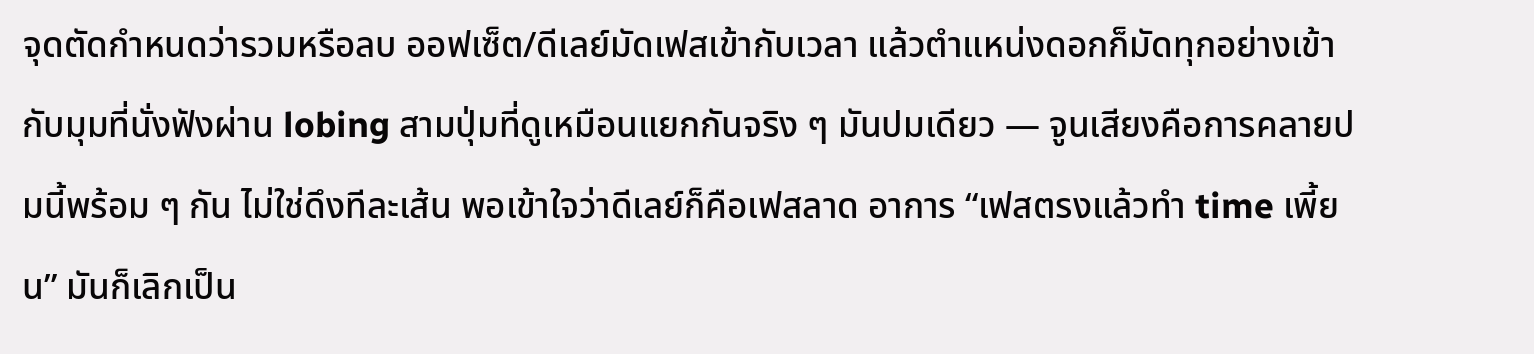จุดตัดกำหนดว่ารวมหรือลบ ออฟเซ็ต/ดีเลย์มัดเฟสเข้ากับเวลา แล้วตำแหน่งดอกก็มัดทุกอย่างเข้ากับมุมที่นั่งฟังผ่าน lobing สามปุ่มที่ดูเหมือนแยกกันจริง ๆ มันปมเดียว — จูนเสียงคือการคลายปมนี้พร้อม ๆ กัน ไม่ใช่ดึงทีละเส้น พอเข้าใจว่าดีเลย์ก็คือเฟสลาด อาการ “เฟสตรงแล้วทำ time เพี้ยน” มันก็เลิกเป็น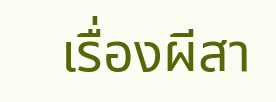เรื่องผีสา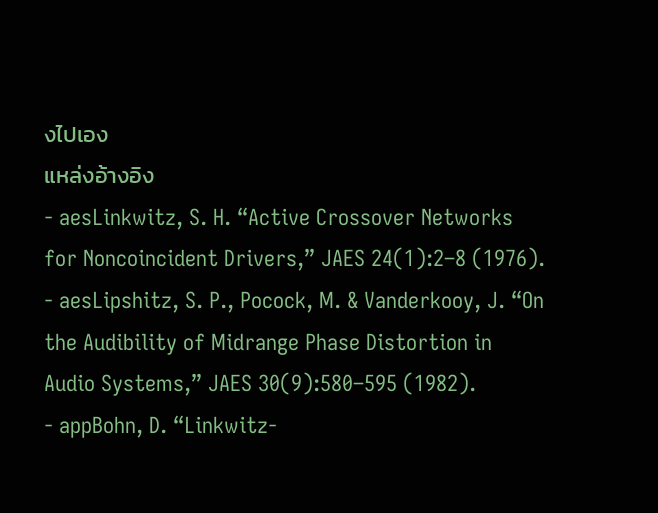งไปเอง
แหล่งอ้างอิง
- aesLinkwitz, S. H. “Active Crossover Networks for Noncoincident Drivers,” JAES 24(1):2–8 (1976).
- aesLipshitz, S. P., Pocock, M. & Vanderkooy, J. “On the Audibility of Midrange Phase Distortion in Audio Systems,” JAES 30(9):580–595 (1982).
- appBohn, D. “Linkwitz-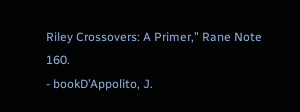Riley Crossovers: A Primer,” Rane Note 160.
- bookD’Appolito, J.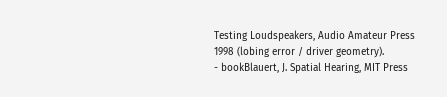Testing Loudspeakers, Audio Amateur Press 1998 (lobing error / driver geometry).
- bookBlauert, J. Spatial Hearing, MIT Press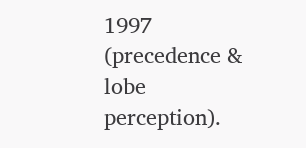1997 (precedence & lobe perception).